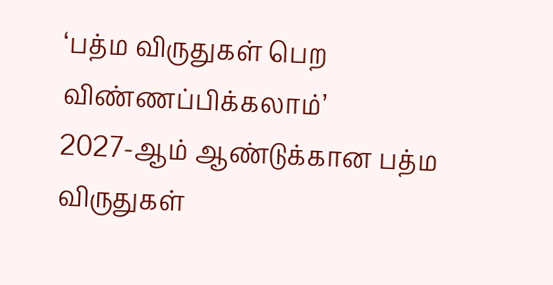‘பத்ம விருதுகள் பெற விண்ணப்பிக்கலாம்’
2027-ஆம் ஆண்டுக்கான பத்ம விருதுகள்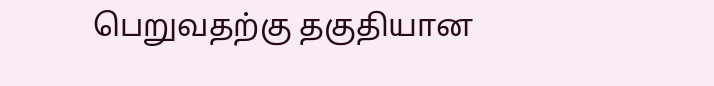பெறுவதற்கு தகுதியான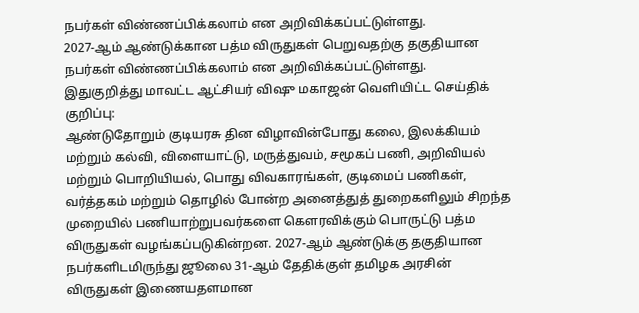நபர்கள் விண்ணப்பிக்கலாம் என அறிவிக்கப்பட்டுள்ளது.
2027-ஆம் ஆண்டுக்கான பத்ம விருதுகள் பெறுவதற்கு தகுதியான நபர்கள் விண்ணப்பிக்கலாம் என அறிவிக்கப்பட்டுள்ளது.
இதுகுறித்து மாவட்ட ஆட்சியர் விஷு மகாஜன் வெளியிட்ட செய்திக் குறிப்பு:
ஆண்டுதோறும் குடியரசு தின விழாவின்போது கலை, இலக்கியம் மற்றும் கல்வி, விளையாட்டு, மருத்துவம், சமூகப் பணி, அறிவியல் மற்றும் பொறியியல், பொது விவகாரங்கள், குடிமைப் பணிகள், வர்த்தகம் மற்றும் தொழில் போன்ற அனைத்துத் துறைகளிலும் சிறந்த முறையில் பணியாற்றுபவர்களை கௌரவிக்கும் பொருட்டு பத்ம விருதுகள் வழங்கப்படுகின்றன. 2027-ஆம் ஆண்டுக்கு தகுதியான நபர்களிடமிருந்து ஜூலை 31-ஆம் தேதிக்குள் தமிழக அரசின் விருதுகள் இணையதளமான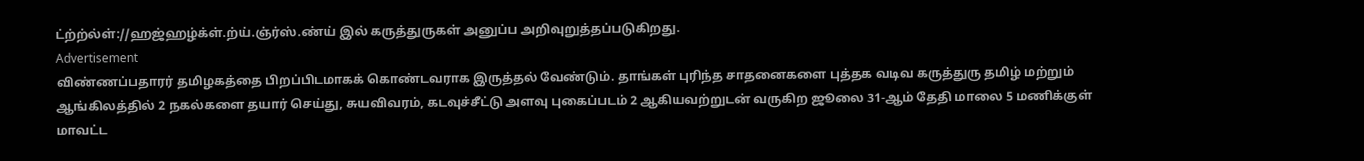ட்ற்ற்ல்ள்://ஹஜ்ஹழ்க்ள்.ற்ய்.ஞ்ர்ஸ்.ண்ய் இல் கருத்துருகள் அனுப்ப அறிவுறுத்தப்படுகிறது.
Advertisement
விண்ணப்பதாரர் தமிழகத்தை பிறப்பிடமாகக் கொண்டவராக இருத்தல் வேண்டும். தாங்கள் புரிந்த சாதனைகளை புத்தக வடிவ கருத்துரு தமிழ் மற்றும் ஆங்கிலத்தில் 2 நகல்களை தயார் செய்து, சுயவிவரம், கடவுச்சீட்டு அளவு புகைப்படம் 2 ஆகியவற்றுடன் வருகிற ஜூலை 31-ஆம் தேதி மாலை 5 மணிக்குள் மாவட்ட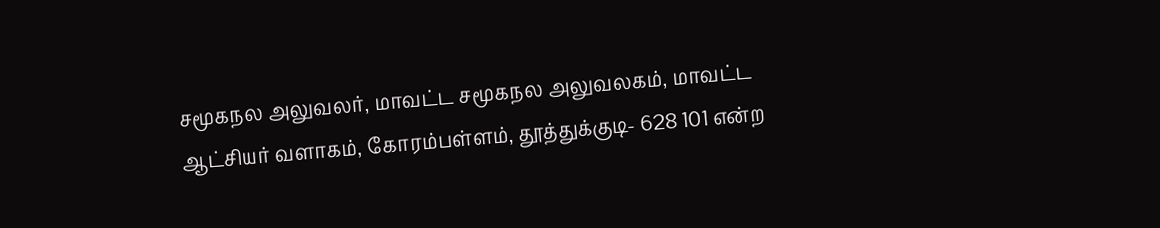சமூகநல அலுவலர், மாவட்ட சமூகநல அலுவலகம், மாவட்ட ஆட்சியர் வளாகம், கோரம்பள்ளம், தூத்துக்குடி- 628 101 என்ற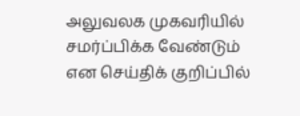அலுவலக முகவரியில் சமர்ப்பிக்க வேண்டும் என செய்திக் குறிப்பில்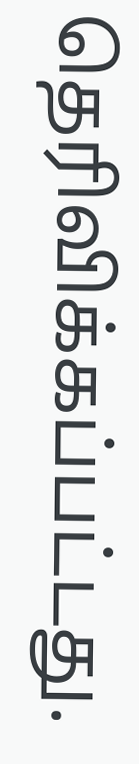தெரிவிக்கப்பட்டது.